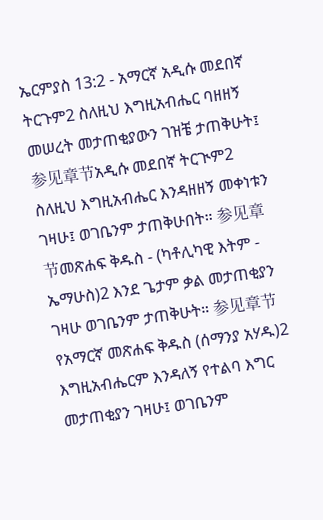ኤርምያስ 13:2 - አማርኛ አዲሱ መደበኛ ትርጉም2 ስለዚህ እግዚአብሔር ባዘዘኝ መሠረት መታጠቂያውን ገዝቼ ታጠቅሁት፤ 参见章节አዲሱ መደበኛ ትርጒም2 ስለዚህ እግዚአብሔር እንዳዘዘኝ መቀነቱን ገዛሁ፤ ወገቤንም ታጠቅሁበት። 参见章节መጽሐፍ ቅዱስ - (ካቶሊካዊ እትም - ኤማሁስ)2 እንደ ጌታም ቃል መታጠቂያን ገዛሁ ወገቤንም ታጠቅሁት። 参见章节የአማርኛ መጽሐፍ ቅዱስ (ሰማንያ አሃዱ)2 እግዚአብሔርም እንዳለኝ የተልባ እግር መታጠቂያን ገዛሁ፤ ወገቤንም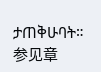ታጠቅሁባት። 参见章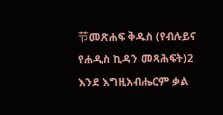节መጽሐፍ ቅዱስ (የብሉይና የሐዲስ ኪዳን መጻሕፍት)2 እንደ እግዚአብሔርም ቃል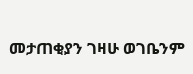መታጠቂያን ገዛሁ ወገቤንም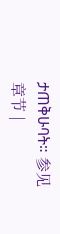ታጠቅሁባት። 参见章节 |